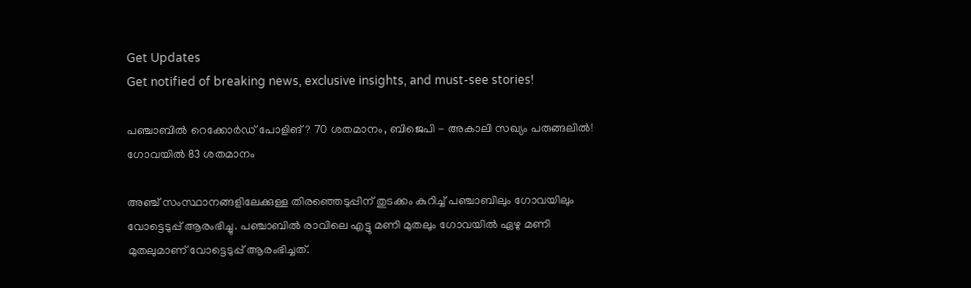Get Updates
Get notified of breaking news, exclusive insights, and must-see stories!

പഞ്ചാബില്‍ റെക്കോര്‍ഡ് പോളിങ്? 70 ശതമാനം, ബിജെപി - അകാലി സഖ്യം പരുങ്ങലില്‍! ഗോവയില്‍ 83 ശതമാനം

അഞ്ച് സംസ്ഥാനങ്ങളിലേക്കുള്ള തിരഞ്ഞെടുപ്പിന് തുടക്കം കുറിച്ച് പഞ്ചാബിലും ഗോവയിലും വോട്ടെടുപ്പ് ആരംഭിച്ചു. പഞ്ചാബില്‍ രാവിലെ എട്ടു മണി മുതലും ഗോവയില്‍ ഏഴു മണി മുതലുമാണ് വോട്ടെടുപ്പ് ആരംഭിച്ചത്.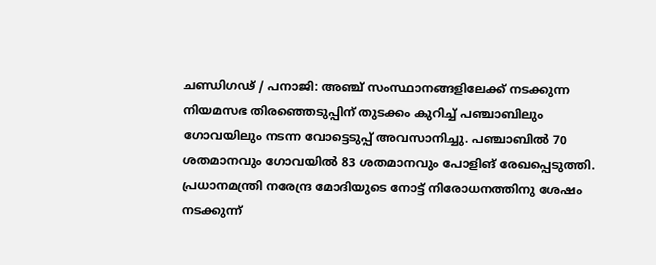ചണ്ഡിഗഢ് / പനാജി: അഞ്ച് സംസ്ഥാനങ്ങളിലേക്ക് നടക്കുന്ന നിയമസഭ തിരഞ്ഞെടുപ്പിന് തുടക്കം കുറിച്ച് പഞ്ചാബിലും ഗോവയിലും നടന്ന വോട്ടെടുപ്പ് അവസാനിച്ചു. പഞ്ചാബില്‍ 70 ശതമാനവും ഗോവയില്‍ 83 ശതമാനവും പോളിങ് രേഖപ്പെടുത്തി. പ്രധാനമന്ത്രി നരേന്ദ്ര മോദിയുടെ നോട്ട് നിരോധനത്തിനു ശേഷം നടക്കുന്ന്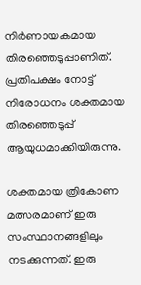നിര്‍ണായകമായ തിരഞ്ഞെടുപ്പാണിത്. പ്രതിപക്ഷം നോട്ട് നിരോധനം ശക്തമായ തിരഞ്ഞെടുപ്പ് ആയുധമാക്കിയിരുന്നു.

ശക്തമായ ത്രികോണ മത്സരമാണ് ഇരു സംസ്ഥാനങ്ങളിലും നടക്കുന്നത്. ഇരു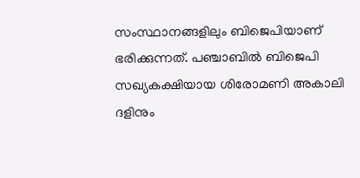സംസ്ഥാനങ്ങളിലും ബിജെപിയാണ് ഭരിക്കുന്നത്. പഞ്ചാബില്‍ ബിജെപി സഖ്യകക്ഷിയായ ശിരോമണി അകാലി ദളിനും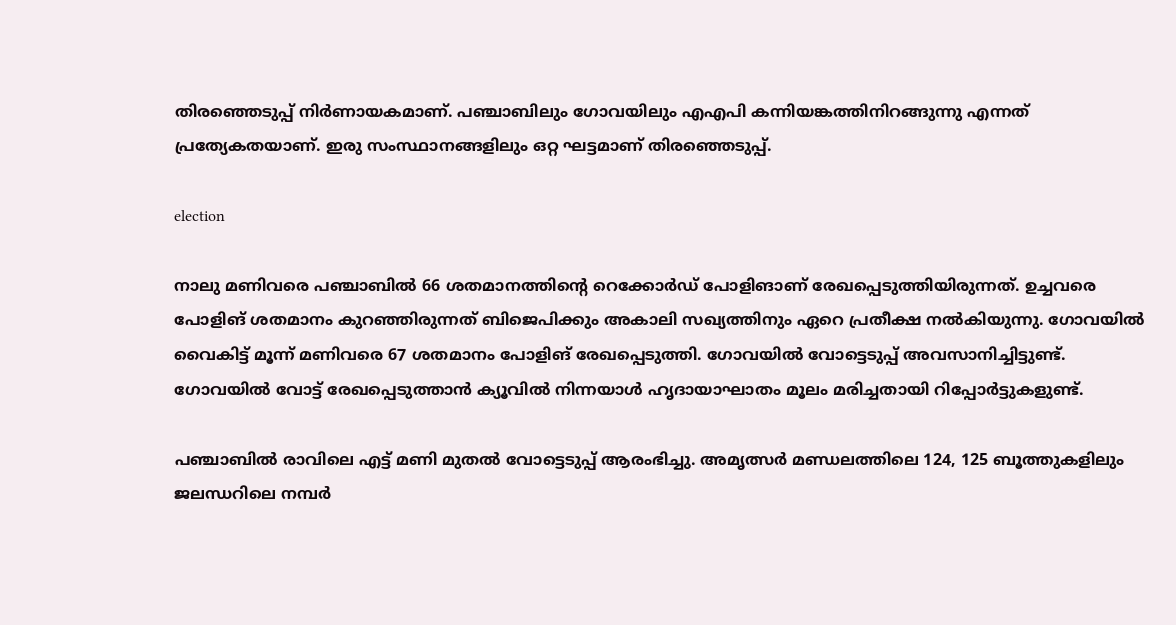തിരഞ്ഞെടുപ്പ് നിര്‍ണായകമാണ്. പഞ്ചാബിലും ഗോവയിലും എഎപി കന്നിയങ്കത്തിനിറങ്ങുന്നു എന്നത് പ്രത്യേകതയാണ്. ഇരു സംസ്ഥാനങ്ങളിലും ഒറ്റ ഘട്ടമാണ് തിരഞ്ഞെടുപ്പ്.

election

നാലു മണിവരെ പഞ്ചാബില്‍ 66 ശതമാനത്തിന്‍റെ റെക്കോര്‍ഡ് പോളിങാണ് രേഖപ്പെടുത്തിയിരുന്നത്. ഉച്ചവരെ പോളിങ് ശതമാനം കുറഞ്ഞിരുന്നത് ബിജെപിക്കും അകാലി സഖ്യത്തിനും ഏറെ പ്രതീക്ഷ നല്‍കിയുന്നു. ഗോവയില്‍ വൈകിട്ട് മൂന്ന് മണിവരെ 67 ശതമാനം പോളിങ് രേഖപ്പെടുത്തി. ഗോവയില്‍ വോട്ടെടുപ്പ് അവസാനിച്ചിട്ടുണ്ട്. ഗോവയില്‍ വോട്ട് രേഖപ്പെടുത്താന്‍ ക്യൂവില്‍ നിന്നയാള്‍ ഹൃദായാഘാതം മൂലം മരിച്ചതായി റിപ്പോര്‍ട്ടുകളുണ്ട്.

പഞ്ചാബില്‍ രാവിലെ എട്ട് മണി മുതല്‍ വോട്ടെടുപ്പ് ആരംഭിച്ചു. അമൃത്സര്‍ മണ്ഡലത്തിലെ 124, 125 ബൂത്തുകളിലും ജലന്ധറിലെ നമ്പര്‍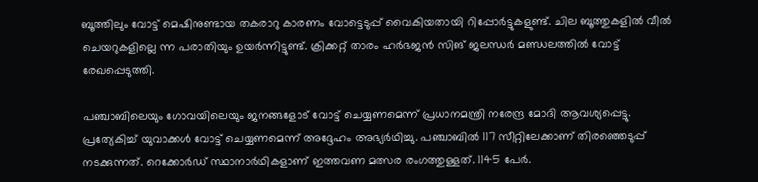ബൂത്തിലും വോട്ട് മെഷിനുണ്ടായ തകരാറു കാരണം വോട്ടെടുപ്പ് വൈകിയതായി റിപ്പോര്‍ട്ടുകളുണ്ട്. ചില ബൂത്തുകളില്‍ വീല്‍ ചെയറുകളില്ലെ ന്ന പരാതിയും ഉയര്‍ന്നിട്ടുണ്ട്. ക്രിക്കറ്റ് താരം ഹര്‍ഭജന്‍ സിങ് ജലന്ധര്‍ മണ്ഡലത്തില്‍ വോട്ട് രേഖപ്പെടുത്തി.

പഞ്ചാബിലെയും ഗോവയിലെയും ജനങ്ങളോട് വോട്ട് ചെയ്യണമെന്ന് പ്രധാനമന്ത്രി നരേന്ദ്ര മോദി ആവശ്യപ്പെട്ടു. പ്രത്യേകിച്ച് യുവാക്കള്‍ വോട്ട് ചെയ്യണമെന്ന് അദ്ദേഹം അഭ്യര്‍ഥിച്ചു. പഞ്ചാബില്‍ 117 സീറ്റിലേക്കാണ് തിരഞ്ഞെടുപ്പ് നടക്കുന്നത്. റെക്കോര്‍ഡ് സ്ഥാനാര്‍ഥികളാണ് ഇത്തവണ മത്സര രംഗത്തുള്ളത്. 1145 പേര്‍.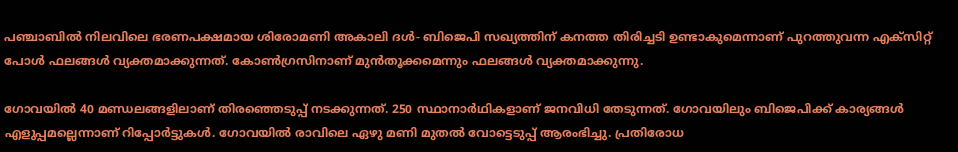പഞ്ചാബില്‍ നിലവിലെ ഭരണപക്ഷമായ ശിരോമണി അകാലി ദള്‍- ബിജെപി സഖ്യത്തിന് കനത്ത തിരിച്ചടി ഉണ്ടാകുമെന്നാണ് പുറത്തുവന്ന എക്‌സിറ്റ് പോള്‍ ഫലങ്ങള്‍ വ്യക്തമാക്കുന്നത്. കോണ്‍ഗ്രസിനാണ് മുന്‍തൂക്കമെന്നും ഫലങ്ങള്‍ വ്യക്തമാക്കുന്നു.

ഗോവയില്‍ 40 മണ്ഡലങ്ങളിലാണ് തിരഞ്ഞെടുപ്പ് നടക്കുന്നത്. 250 സ്ഥാനാര്‍ഥികളാണ് ജനവിധി തേടുന്നത്. ഗോവയിലും ബിജെപിക്ക് കാര്യങ്ങള്‍ എളുപ്പമല്ലെന്നാണ് റിപ്പോര്‍ട്ടുകള്‍. ഗോവയില്‍ രാവിലെ ഏഴു മണി മുതല്‍ വോട്ടെടുപ്പ് ആരംഭിച്ചു. പ്രതിരോധ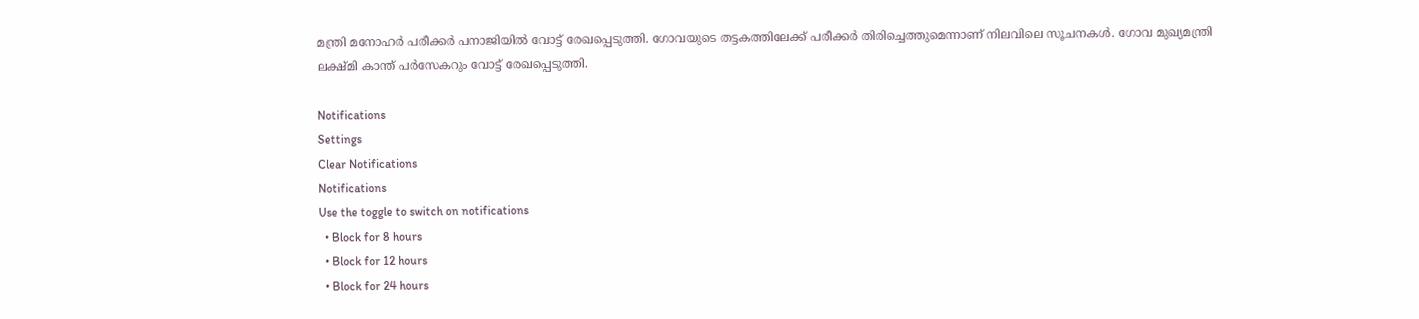മന്ത്രി മനോഹര്‍ പരീക്കര്‍ പനാജിയില്‍ വോട്ട് രേഖപ്പെടുത്തി. ഗോവയുടെ തട്ടകത്തിലേക്ക് പരീക്കര്‍ തിരിച്ചെത്തുമെന്നാണ് നിലവിലെ സൂചനകള്‍. ഗോവ മുഖ്യമന്ത്രി ലക്ഷ്മി കാന്ത് പര്‍സേകറും വോട്ട് രേഖപ്പെടുത്തി.

Notifications
Settings
Clear Notifications
Notifications
Use the toggle to switch on notifications
  • Block for 8 hours
  • Block for 12 hours
  • Block for 24 hours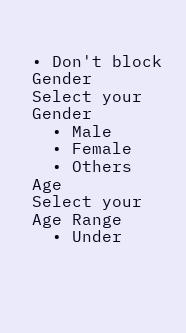• Don't block
Gender
Select your Gender
  • Male
  • Female
  • Others
Age
Select your Age Range
  • Under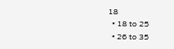18
  • 18 to 25
  • 26 to 35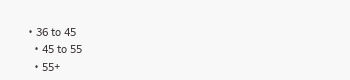• 36 to 45
  • 45 to 55
  • 55+